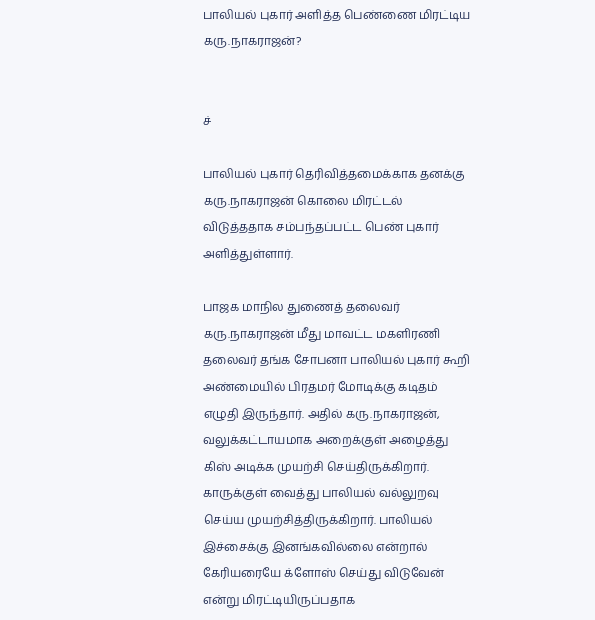பாலியல் புகார் அளித்த பெண்ணை மிரட்டிய கரு.நாகராஜன்?


ச்

பாலியல் புகார் தெரிவித்தமைக்காக தனக்கு கரு.நாகராஜன் கொலை மிரட்டல் விடுத்ததாக சம்பந்தப்பட்ட பெண் புகார் அளித்துள்ளார்.

பாஜக மாநில துணைத் தலைவர் கரு.நாகராஜன் மீது மாவட்ட மகளிரணி தலைவர் தங்க சோபனா பாலியல் புகார் கூறி அண்மையில் பிரதமர் மோடிக்கு கடிதம் எழுதி இருந்தார். அதில் கரு.நாகராஜன், வலுக்கட்டாயமாக அறைக்குள் அழைத்து கிஸ் அடிக்க முயற்சி செய்திருக்கிறார். காருக்குள் வைத்து பாலியல் வல்லுறவு செய்ய முயற்சித்திருக்கிறார். பாலியல் இச்சைக்கு இனங்கவில்லை என்றால் கேரியரையே க்ளோஸ் செய்து விடுவேன் என்று மிரட்டியிருப்பதாக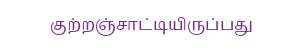குற்றஞ்சாட்டியிருப்பது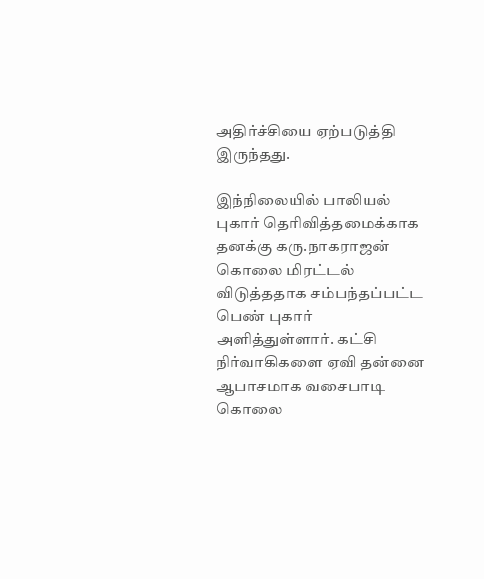அதிர்ச்சியை ஏற்படுத்தி இருந்தது.

இந்நிலையில் பாலியல் புகார் தெரிவித்தமைக்காக தனக்கு கரு.நாகராஜன் கொலை மிரட்டல் விடுத்ததாக சம்பந்தப்பட்ட பெண் புகார் அளித்துள்ளார். கட்சி நிர்வாகிகளை ஏவி தன்னை ஆபாசமாக வசைபாடி கொலை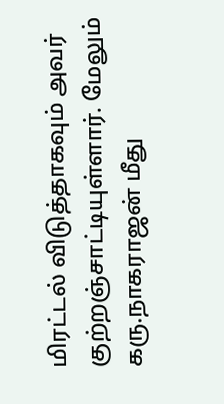மிரட்டல் விடுத்தாகவும் அவர் குற்றஞ்சாட்டியுள்ளார். மேலும் கரு.நாகராஜன் மீது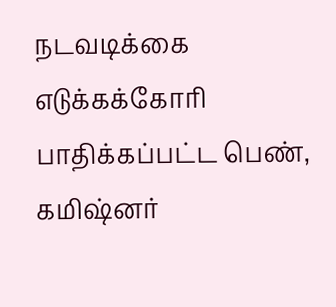நடவடிக்கை எடுக்கக்கோரி பாதிக்கப்பட்ட பெண், கமிஷ்னர்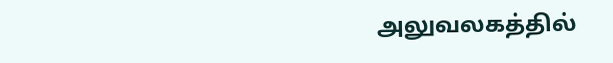அலுவலகத்தில்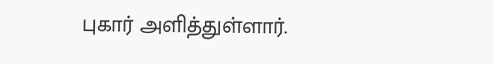புகார் அளித்துள்ளார்.